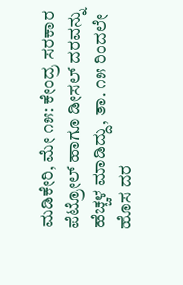ಮಡಿಕೇರಿ, ಮೇ ೧೫: ಕೇಂದ್ರ ಸರಕಾರ ಪೆಟ್ರೋಲ್ ಹಾಗೂ ಡೀಸಲ್ ದರವನ್ನು ಹೆಚ್ಚಳ ಮಾಡಿದ್ದು, ತಾ. ೧೫ ರಿಂದಲೇ ಹೊಸ ದರ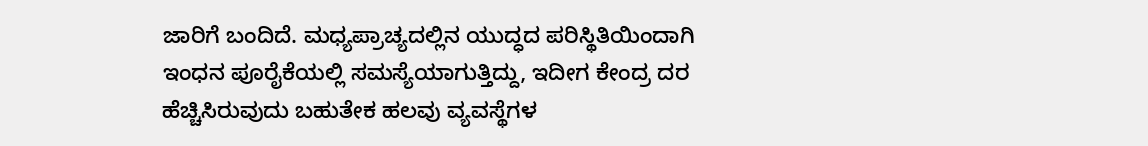ಜಾರಿಗೆ ಬಂದಿದೆ. ಮಧ್ಯಪ್ರಾಚ್ಯದಲ್ಲಿನ ಯುದ್ಧದ ಪರಿಸ್ಥಿತಿಯಿಂದಾಗಿ ಇಂಧನ ಪೂರೈಕೆಯಲ್ಲಿ ಸಮಸ್ಯೆಯಾಗುತ್ತಿದ್ದು, ಇದೀಗ ಕೇಂದ್ರ ದರ ಹೆಚ್ಚಿಸಿರುವುದು ಬಹುತೇಕ ಹಲವು ವ್ಯವಸ್ಥೆಗಳ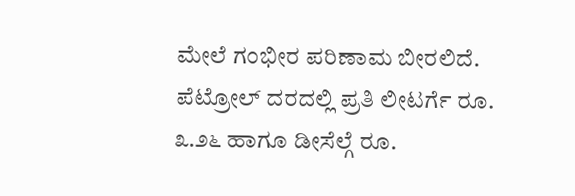ಮೇಲೆ ಗಂಭೀರ ಪರಿಣಾಮ ಬೀರಲಿದೆ.
ಪೆಟ್ರೋಲ್ ದರದಲ್ಲಿ ಪ್ರತಿ ಲೀಟರ್ಗೆ ರೂ. ೩.೨೬ ಹಾಗೂ ಡೀಸೆಲ್ಗೆ ರೂ.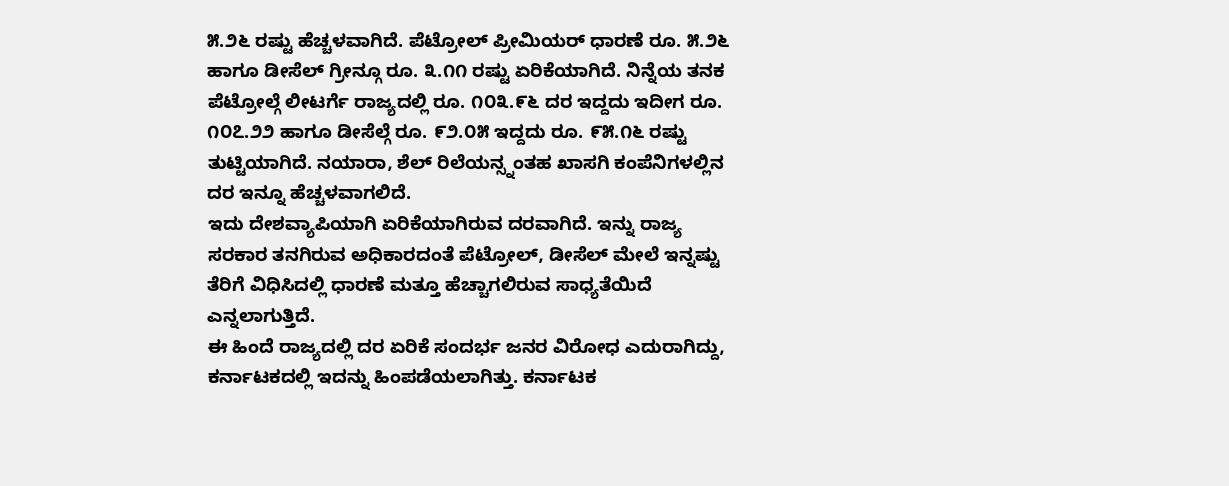೫.೨೬ ರಷ್ಟು ಹೆಚ್ಚಳವಾಗಿದೆ. ಪೆಟ್ರೋಲ್ ಪ್ರೀಮಿಯರ್ ಧಾರಣೆ ರೂ. ೫.೨೬ ಹಾಗೂ ಡೀಸೆಲ್ ಗ್ರೀನ್ಗೂ ರೂ. ೩.೧೧ ರಷ್ಟು ಏರಿಕೆಯಾಗಿದೆ. ನಿನ್ನೆಯ ತನಕ ಪೆಟ್ರೋಲ್ಗೆ ಲೀಟರ್ಗೆ ರಾಜ್ಯದಲ್ಲಿ ರೂ. ೧೦೩.೯೬ ದರ ಇದ್ದದು ಇದೀಗ ರೂ. ೧೦೭.೨೨ ಹಾಗೂ ಡೀಸೆಲ್ಗೆ ರೂ. ೯೨.೦೫ ಇದ್ದದು ರೂ. ೯೫.೧೬ ರಷ್ಟು ತುಟ್ಟಿಯಾಗಿದೆ. ನಯಾರಾ, ಶೆಲ್ ರಿಲೆಯನ್ಸ್ನಂತಹ ಖಾಸಗಿ ಕಂಪೆನಿಗಳಲ್ಲಿನ ದರ ಇನ್ನೂ ಹೆಚ್ಚಳವಾಗಲಿದೆ.
ಇದು ದೇಶವ್ಯಾಪಿಯಾಗಿ ಏರಿಕೆಯಾಗಿರುವ ದರವಾಗಿದೆ. ಇನ್ನು ರಾಜ್ಯ ಸರಕಾರ ತನಗಿರುವ ಅಧಿಕಾರದಂತೆ ಪೆಟ್ರೋಲ್, ಡೀಸೆಲ್ ಮೇಲೆ ಇನ್ನಷ್ಟು ತೆರಿಗೆ ವಿಧಿಸಿದಲ್ಲಿ ಧಾರಣೆ ಮತ್ತೂ ಹೆಚ್ಚಾಗಲಿರುವ ಸಾಧ್ಯತೆಯಿದೆ ಎನ್ನಲಾಗುತ್ತಿದೆ.
ಈ ಹಿಂದೆ ರಾಜ್ಯದಲ್ಲಿ ದರ ಏರಿಕೆ ಸಂದರ್ಭ ಜನರ ವಿರೋಧ ಎದುರಾಗಿದ್ದು, ಕರ್ನಾಟಕದಲ್ಲಿ ಇದನ್ನು ಹಿಂಪಡೆಯಲಾಗಿತ್ತು. ಕರ್ನಾಟಕ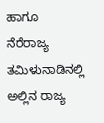ಹಾಗೂ ನೆರೆರಾಜ್ಯ ತಮಿಳುನಾಡಿನಲ್ಲಿ ಅಲ್ಲಿನ ರಾಜ್ಯ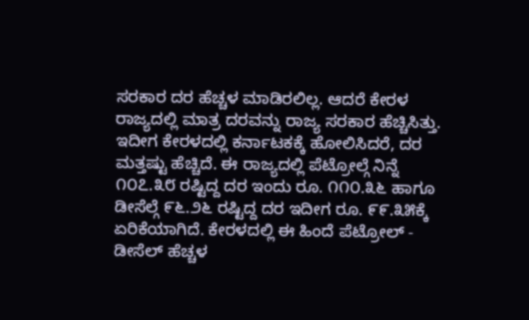ಸರಕಾರ ದರ ಹೆಚ್ಚಳ ಮಾಡಿರಲಿಲ್ಲ. ಆದರೆ ಕೇರಳ ರಾಜ್ಯದಲ್ಲಿ ಮಾತ್ರ ದರವನ್ನು ರಾಜ್ಯ ಸರಕಾರ ಹೆಚ್ಚಿಸಿತ್ತು. ಇದೀಗ ಕೇರಳದಲ್ಲಿ ಕರ್ನಾಟಕಕ್ಕೆ ಹೋಲಿಸಿದರೆ, ದರ ಮತ್ತಷ್ಟು ಹೆಚ್ಚಿದೆ. ಈ ರಾಜ್ಯದಲ್ಲಿ ಪೆಟ್ರೋಲ್ಗೆ ನಿನ್ನೆ ೧೦೭.೩೮ ರಷ್ಟಿದ್ದ ದರ ಇಂದು ರೂ. ೧೧೦.೩೬ ಹಾಗೂ ಡೀಸೆಲ್ಗೆ ೯೬.೨೬ ರಷ್ಟಿದ್ದ ದರ ಇದೀಗ ರೂ. ೯೯.೩೫ಕ್ಕೆ ಏರಿಕೆಯಾಗಿದೆ. ಕೇರಳದಲ್ಲಿ ಈ ಹಿಂದೆ ಪೆಟ್ರೋಲ್ - ಡೀಸೆಲ್ ಹೆಚ್ಚಳ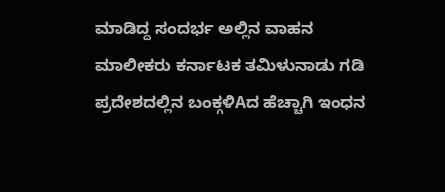ಮಾಡಿದ್ದ ಸಂದರ್ಭ ಅಲ್ಲಿನ ವಾಹನ ಮಾಲೀಕರು ಕರ್ನಾಟಕ ತಮಿಳುನಾಡು ಗಡಿ ಪ್ರದೇಶದಲ್ಲಿನ ಬಂಕ್ಗಳಿAದ ಹೆಚ್ಚಾಗಿ ಇಂಧನ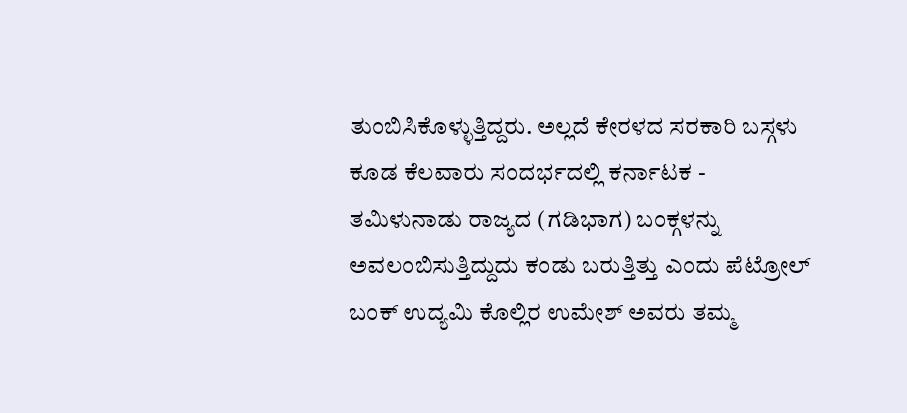ತುಂಬಿಸಿಕೊಳ್ಳುತ್ತಿದ್ದರು. ಅಲ್ಲದೆ ಕೇರಳದ ಸರಕಾರಿ ಬಸ್ಗಳು ಕೂಡ ಕೆಲವಾರು ಸಂದರ್ಭದಲ್ಲಿ ಕರ್ನಾಟಕ - ತಮಿಳುನಾಡು ರಾಜ್ಯದ (ಗಡಿಭಾಗ) ಬಂಕ್ಗಳನ್ನು ಅವಲಂಬಿಸುತ್ತಿದ್ದುದು ಕಂಡು ಬರುತ್ತಿತ್ತು ಎಂದು ಪೆಟ್ರೋಲ್ ಬಂಕ್ ಉದ್ಯಮಿ ಕೊಲ್ಲಿರ ಉಮೇಶ್ ಅವರು ತಮ್ಮ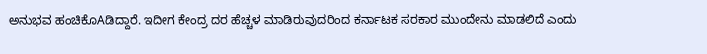ಅನುಭವ ಹಂಚಿಕೊAಡಿದ್ದಾರೆ. ಇದೀಗ ಕೇಂದ್ರ ದರ ಹೆಚ್ಚಳ ಮಾಡಿರುವುದರಿಂದ ಕರ್ನಾಟಕ ಸರಕಾರ ಮುಂದೇನು ಮಾಡಲಿದೆ ಎಂದು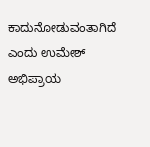ಕಾದುನೋಡುವಂತಾಗಿದೆ ಎಂದು ಉಮೇಶ್ ಅಭಿಪ್ರಾಯ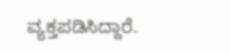ವ್ಯಕ್ತಪಡಿಸಿದ್ದಾರೆ.